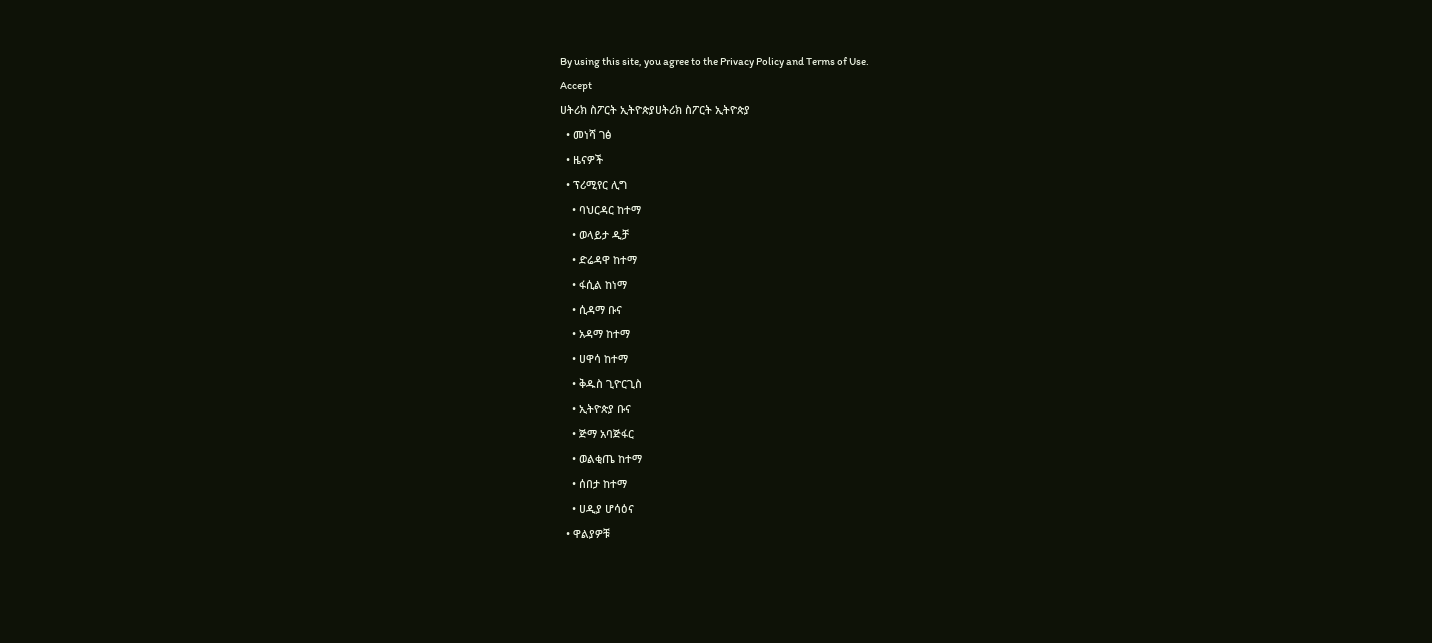By using this site, you agree to the Privacy Policy and Terms of Use.
Accept
ሀትሪክ ስፖርት ኢትዮጵያሀትሪክ ስፖርት ኢትዮጵያ
  • መነሻ ገፅ
  • ዜናዎች
  • ፕሪሚየር ሊግ
    • ባህርዳር ከተማ
    • ወላይታ ዲቻ
    • ድሬዳዋ ከተማ
    • ፋሲል ከነማ
    • ሲዳማ ቡና
    • አዳማ ከተማ
    • ሀዋሳ ከተማ
    • ቅዱስ ጊዮርጊስ
    • ኢትዮጵያ ቡና
    • ጅማ አባጅፋር
    • ወልቂጤ ከተማ
    • ሰበታ ከተማ
    • ሀዲያ ሆሳዕና
  • ዋልያዎቹ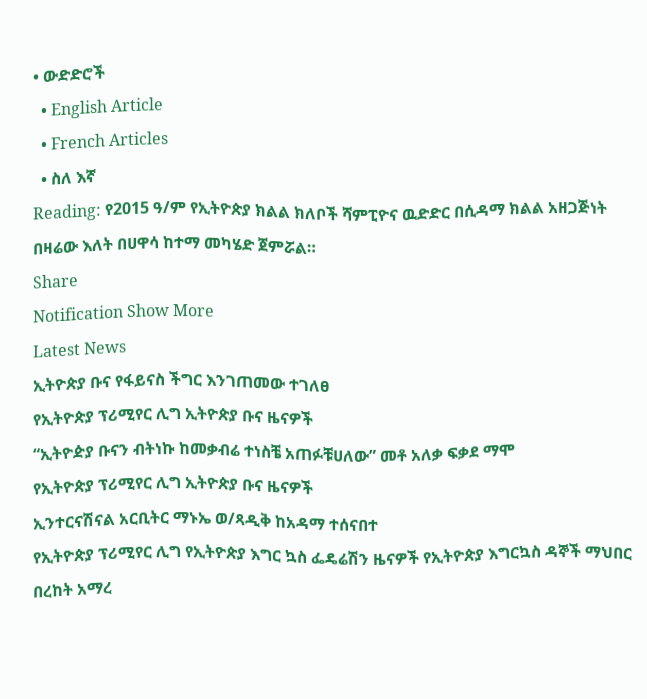• ውድድሮች
  • English Article
  • French Articles
  • ስለ እኛ
Reading: የ2015 ዓ/ም የኢትዮጵያ ክልል ክለቦች ሻምፒዮና ዉድድር በሲዳማ ክልል አዘጋጅነት በዛሬው እለት በሀዋሳ ከተማ መካሄድ ጀምሯል።
Share
Notification Show More
Latest News
ኢትዮጵያ ቡና የፋይናስ ችግር እንገጠመው ተገለፀ
የኢትዮጵያ ፕሪሚየር ሊግ ኢትዮጵያ ቡና ዜናዎች
“ኢትዮዽያ ቡናን ብትነኩ ከመቃብሬ ተነስቼ አጠፉቹሀለው” መቶ አለቃ ፍቃደ ማሞ
የኢትዮጵያ ፕሪሚየር ሊግ ኢትዮጵያ ቡና ዜናዎች
ኢንተርናሽናል አርቢትር ማኑኤ ወ/ጻዲቅ ከአዳማ ተሰናበተ
የኢትዮጵያ ፕሪሚየር ሊግ የኢትዮጵያ እግር ኳስ ፌዴሬሽን ዜናዎች የኢትዮጵያ እግርኳስ ዳኞች ማህበር
በረከት አማረ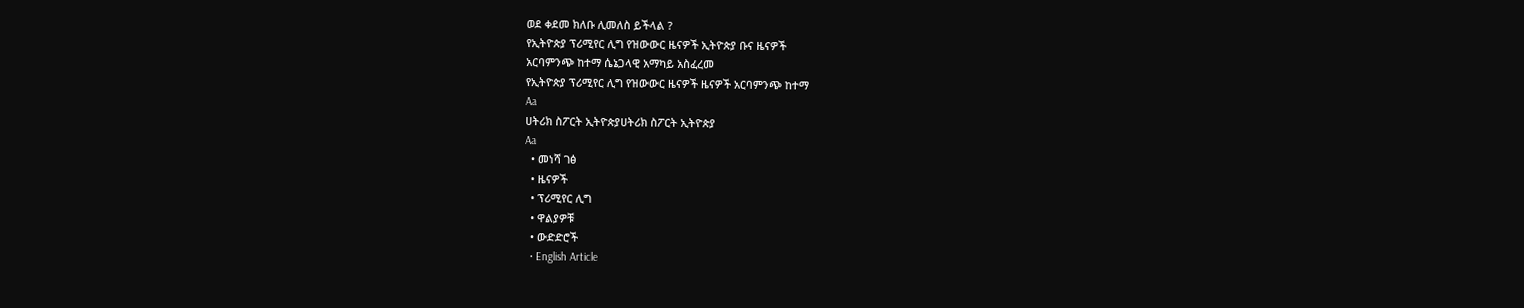ወደ ቀደመ ክለቡ ሊመለስ ይችላል ?
የኢትዮጵያ ፕሪሚየር ሊግ የዝውውር ዜናዎች ኢትዮጵያ ቡና ዜናዎች
አርባምንጭ ከተማ ሴኔጋላዊ አማካይ አስፈረመ
የኢትዮጵያ ፕሪሚየር ሊግ የዝውውር ዜናዎች ዜናዎች አርባምንጭ ከተማ
Aa
ሀትሪክ ስፖርት ኢትዮጵያሀትሪክ ስፖርት ኢትዮጵያ
Aa
  • መነሻ ገፅ
  • ዜናዎች
  • ፕሪሚየር ሊግ
  • ዋልያዎቹ
  • ውድድሮች
  • English Article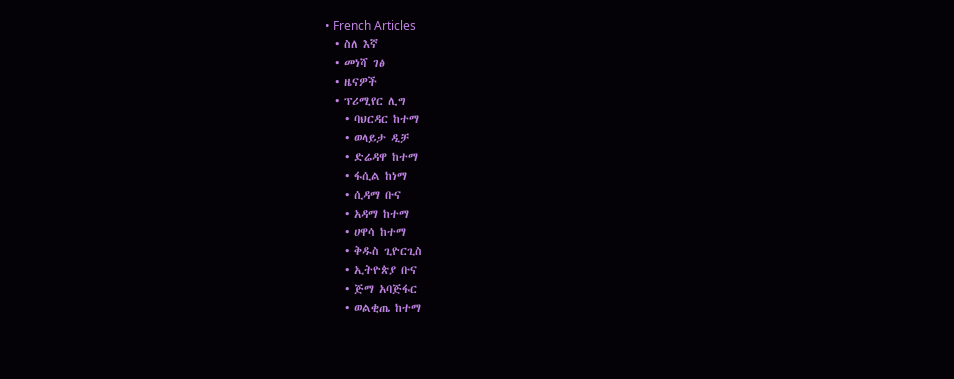• French Articles
  • ስለ እኛ
  • መነሻ ገፅ
  • ዜናዎች
  • ፕሪሚየር ሊግ
    • ባህርዳር ከተማ
    • ወላይታ ዲቻ
    • ድሬዳዋ ከተማ
    • ፋሲል ከነማ
    • ሲዳማ ቡና
    • አዳማ ከተማ
    • ሀዋሳ ከተማ
    • ቅዱስ ጊዮርጊስ
    • ኢትዮጵያ ቡና
    • ጅማ አባጅፋር
    • ወልቂጤ ከተማ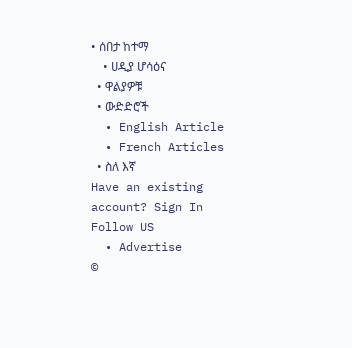• ሰበታ ከተማ
    • ሀዲያ ሆሳዕና
  • ዋልያዎቹ
  • ውድድሮች
  • English Article
  • French Articles
  • ስለ እኛ
Have an existing account? Sign In
Follow US
  • Advertise
©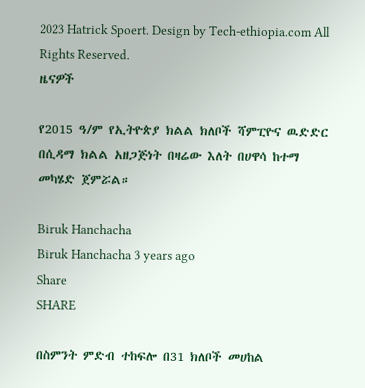2023 Hatrick Spoert. Design by Tech-ethiopia.com All Rights Reserved.
ዜናዎች

የ2015 ዓ/ም የኢትዮጵያ ክልል ክለቦች ሻምፒዮና ዉድድር በሲዳማ ክልል አዘጋጅነት በዛሬው እለት በሀዋሳ ከተማ መካሄድ ጀምሯል።

Biruk Hanchacha
Biruk Hanchacha 3 years ago
Share
SHARE

በስምንት ምድብ ተከፍሎ በ31 ክለቦች መሀከል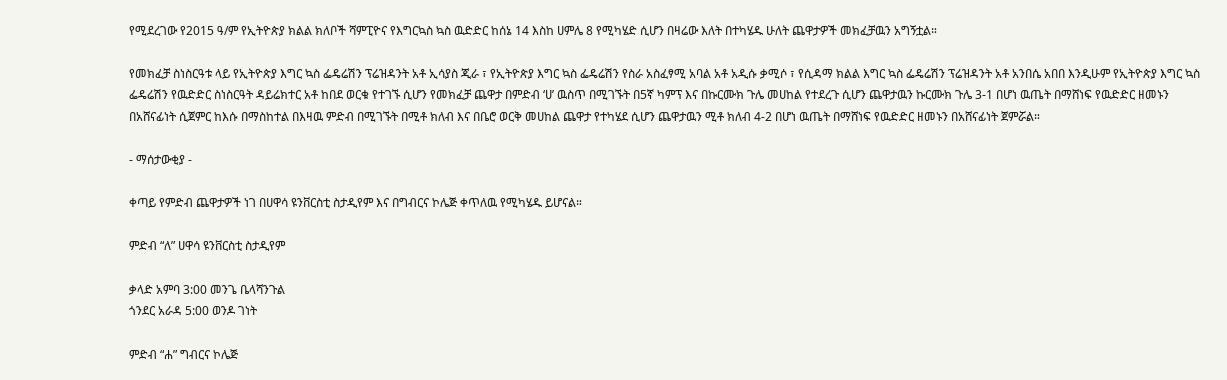የሚደረገው የ2015 ዓ/ም የኢትዮጵያ ክልል ክለቦች ሻምፒዮና የእግርኳስ ኳስ ዉድድር ከሰኔ 14 እስከ ሀምሌ 8 የሚካሄድ ሲሆን በዛሬው እለት በተካሄዱ ሁለት ጨዋታዎች መክፈቻዉን አግኝቷል።

የመክፈቻ ስነስርዓቱ ላይ የኢትዮጵያ እግር ኳስ ፌዴሬሽን ፕሬዝዳንት አቶ ኢሳያስ ጂራ ፣ የኢትዮጵያ እግር ኳስ ፌዴሬሽን የስራ አስፈፃሚ አባል አቶ አዲሱ ቃሚሶ ፣ የሲዳማ ክልል እግር ኳስ ፌዴሬሽን ፕሬዝዳንት አቶ አንበሴ አበበ እንዲሁም የኢትዮጵያ እግር ኳስ ፌዴሬሽን የዉድድር ስነስርዓት ዳይሬክተር አቶ ከበደ ወርቁ የተገኙ ሲሆን የመክፈቻ ጨዋታ በምድብ ‘ሀ’ ዉስጥ በሚገኙት በ5ኛ ካምፕ እና በኩርሙክ ጉሌ መሀከል የተደረጉ ሲሆን ጨዋታዉን ኩርሙክ ጉሌ 3-1 በሆነ ዉጤት በማሸነፍ የዉድድር ዘመኑን በአሸናፊነት ሲጀምር ከእሱ በማስከተል በእዛዉ ምድብ በሚገኙት በሚቶ ክለብ እና በቤሮ ወርቅ መሀከል ጨዋታ የተካሄደ ሲሆን ጨዋታዉን ሚቶ ክለብ 4-2 በሆነ ዉጤት በማሸነፍ የዉድድር ዘመኑን በአሸናፊነት ጀምሯል።

- ማሰታውቂያ -

ቀጣይ የምድብ ጨዋታዎች ነገ በሀዋሳ ዩንቨርስቲ ስታዲየም እና በግብርና ኮሌጅ ቀጥለዉ የሚካሄዱ ይሆናል።

ምድብ “ለ” ሀዋሳ ዩንቨርስቲ ስታዲየም

ቃላድ አምባ 3:00 መንጌ ቤላሻንጉል
ጎንደር አራዳ 5:00 ወንዶ ገነት

ምድብ “ሐ” ግብርና ኮሌጅ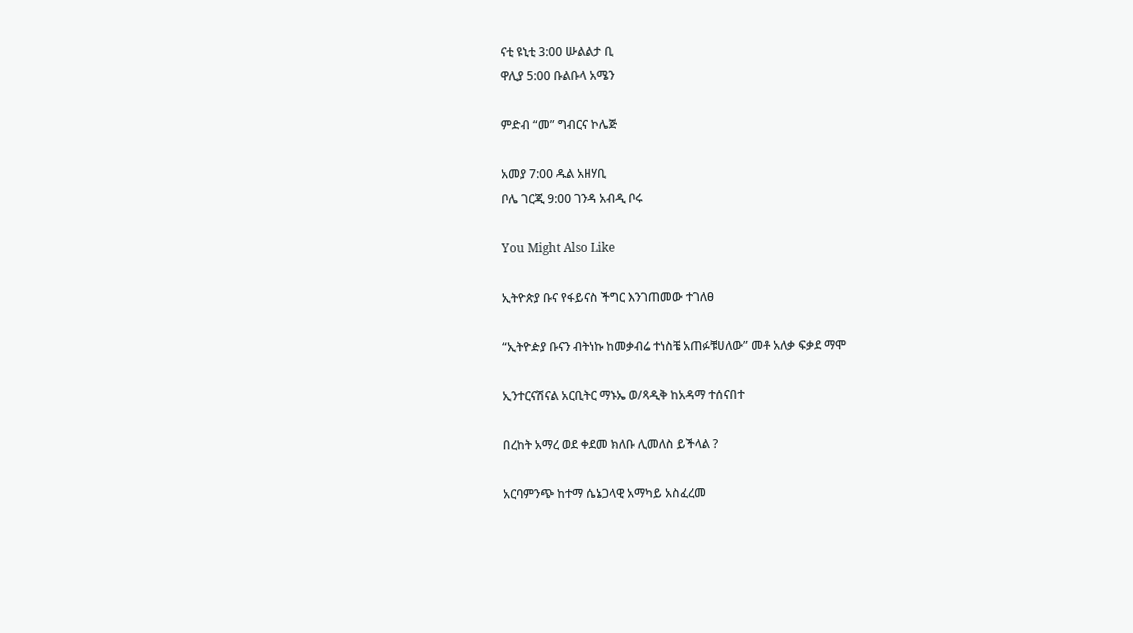ናቲ ዩኒቲ 3:00 ሡልልታ ቢ
ዋሊያ 5:00 ቡልቡላ አሜን

ምድብ “መ” ግብርና ኮሌጅ

አመያ 7:00 ዱል አዘሃቢ
ቦሌ ገርጂ 9:00 ገንዳ አብዲ ቦሩ

You Might Also Like

ኢትዮጵያ ቡና የፋይናስ ችግር እንገጠመው ተገለፀ

“ኢትዮዽያ ቡናን ብትነኩ ከመቃብሬ ተነስቼ አጠፉቹሀለው” መቶ አለቃ ፍቃደ ማሞ

ኢንተርናሽናል አርቢትር ማኑኤ ወ/ጻዲቅ ከአዳማ ተሰናበተ

በረከት አማረ ወደ ቀደመ ክለቡ ሊመለስ ይችላል ?

አርባምንጭ ከተማ ሴኔጋላዊ አማካይ አስፈረመ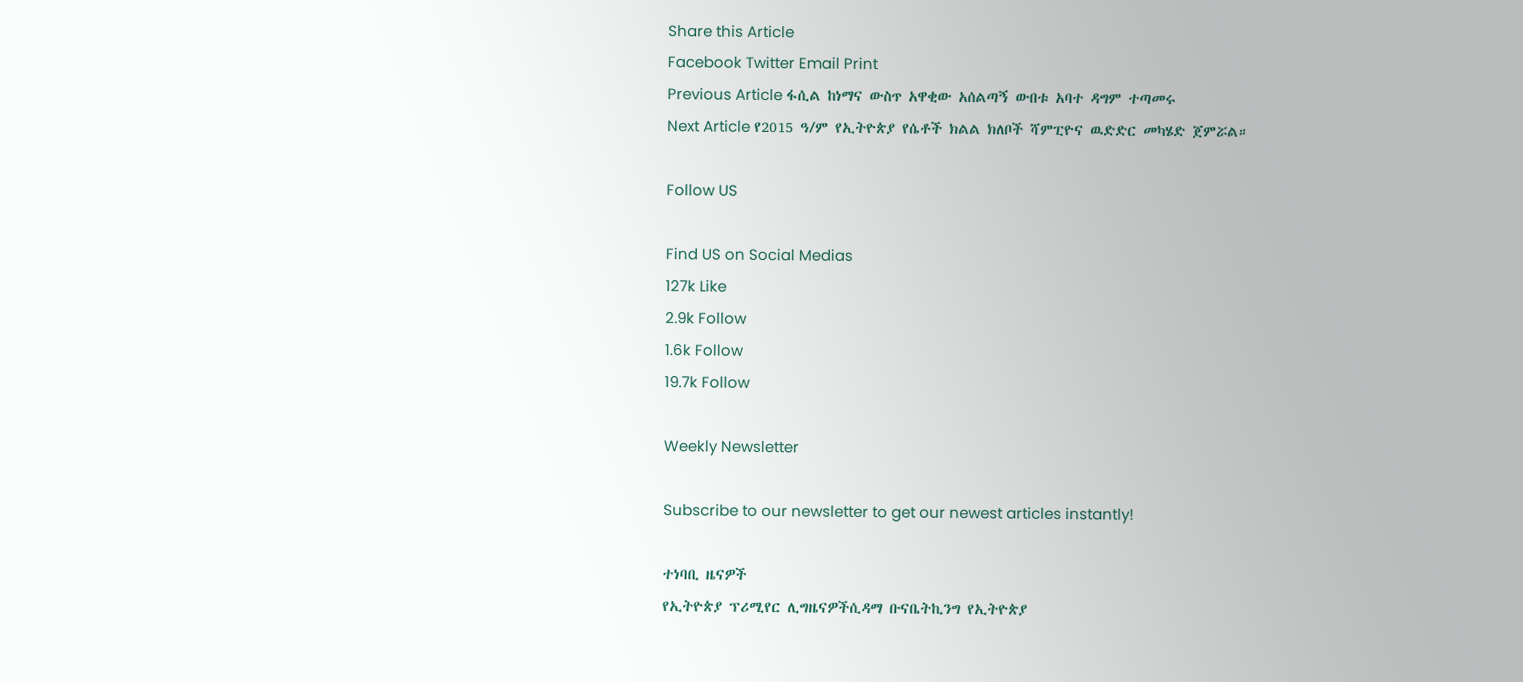Share this Article
Facebook Twitter Email Print
Previous Article ፋሲል ከነማና ውስጥ አዋቂው አሰልጣኝ ውበቱ አባተ ዳግም ተጣመሩ
Next Article የ2015 ዓ/ም የኢትዮጵያ የሴቶች ክልል ክለቦች ሻምፒዮና ዉድድር መካሄድ ጀምሯል።

Follow US

Find US on Social Medias
127k Like
2.9k Follow
1.6k Follow
19.7k Follow

Weekly Newsletter

Subscribe to our newsletter to get our newest articles instantly!

ተነባቢ ዜናዎች
የኢትዮጵያ ፕሪሚየር ሊግዜናዎችሲዳማ ቡናቤትኪንግ የኢትዮጵያ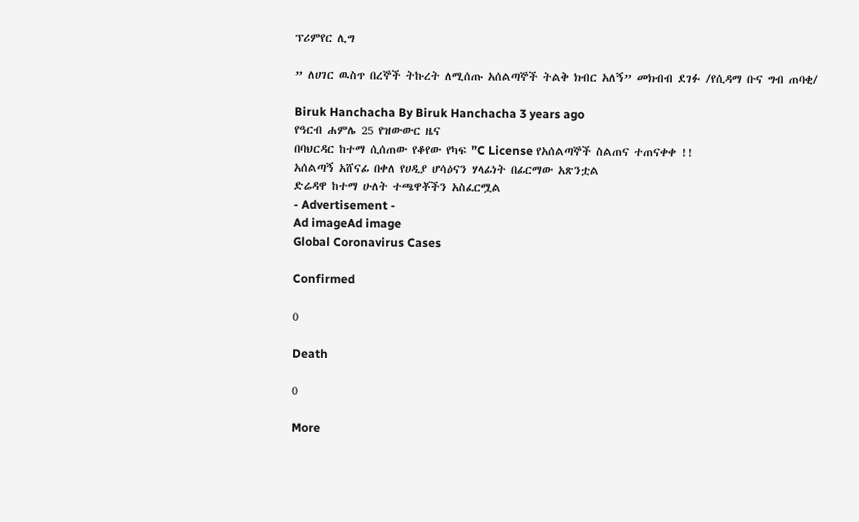ፕሪምየር ሊግ

” ለሀገር ዉስጥ በረኞች ትኩረት ለሚሰጡ አሰልጣኞች ትልቅ ክብር አለኝ” መክብብ ደገፉ /የሲዳማ ቡና ግብ ጠባቂ/

Biruk Hanchacha By Biruk Hanchacha 3 years ago
የዓርብ ሐምሌ 25 የዝውውር ዜና
በባህርዳር ከተማ ሲሰጠው የቆየው የካፍ ”C License የአሰልጣኞች ስልጠና ተጠናቀቀ !!
አሰልጣኝ አሸናፊ በቀለ የሀዲያ ሆሳዕናን ሃላፊነት በፊርማው አጽንቷል
ድሬዳዋ ከተማ ሁለት ተጫዋቾችን አስፈርሟል
- Advertisement -
Ad imageAd image
Global Coronavirus Cases

Confirmed

0

Death

0

More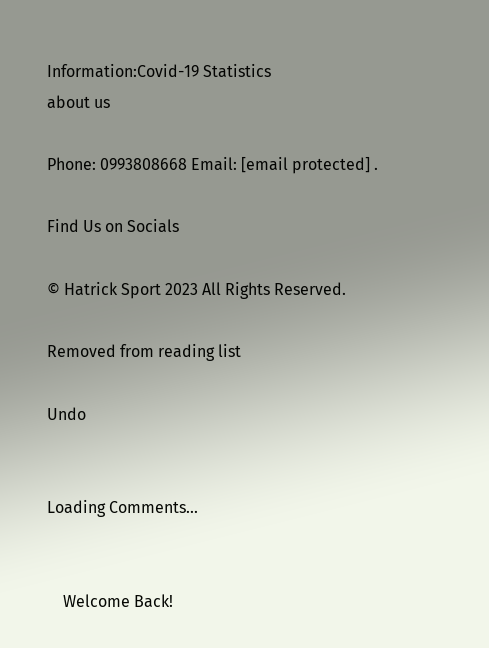Information:Covid-19 Statistics
about us

Phone: 0993808668 Email: [email protected] .

Find Us on Socials

© Hatrick Sport 2023 All Rights Reserved.

Removed from reading list

Undo


Loading Comments...


    Welcome Back!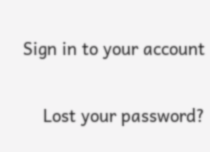Sign in to your account

    Lost your password?